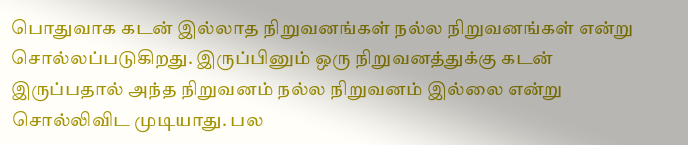பொதுவாக கடன் இல்லாத நிறுவனங்கள் நல்ல நிறுவனங்கள் என்று சொல்லப்படுகிறது. இருப்பினும் ஒரு நிறுவனத்துக்கு கடன் இருப்பதால் அந்த நிறுவனம் நல்ல நிறுவனம் இல்லை என்று சொல்லிவிட முடியாது. பல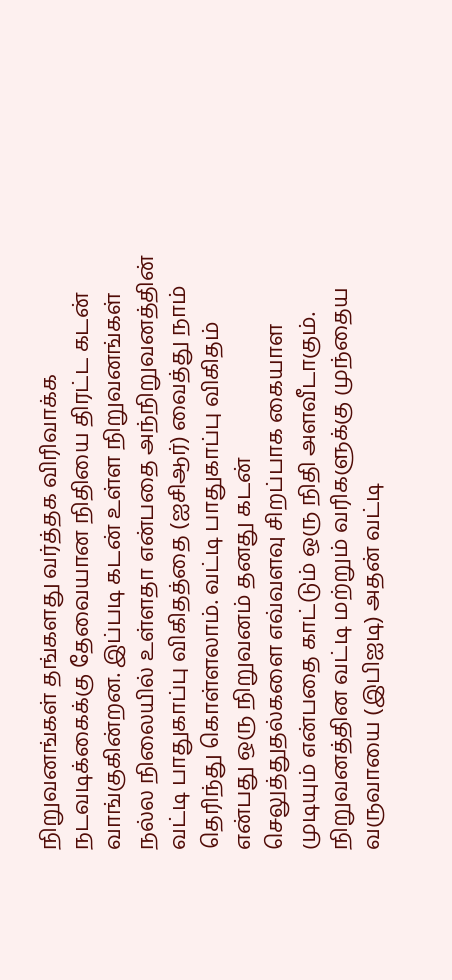நிறுவனங்கள் தங்களது வர்த்தக விரிவாக்க நடவடிக்கைக்கு தேவையான நிதியை திரட்ட கடன் வாங்குகின்றன. இப்படி கடன் உள்ள நிறுவனங்கள் நல்ல நிலையில் உள்ளதா என்பதை அந்நிறுவனத்தின் வட்டி பாதுகாப்பு விகிதத்தை (ஐசிஆர்) வைத்து நாம் தெரிந்து கொள்ளலாம். வட்டி பாதுகாப்பு விகிதம் என்பது ஒரு நிறுவனம் தனது கடன் செலுத்துதல்களை எவ்வளவு சிறப்பாக கையாள முடியும் என்பதை காட்டும் ஒரு நிதி அளவீடாகும்.
நிறுவனத்தின வட்டி மற்றும் வரிகளுக்கு முந்தைய வருவாயை (இபிஐடி) அதன் வட்டி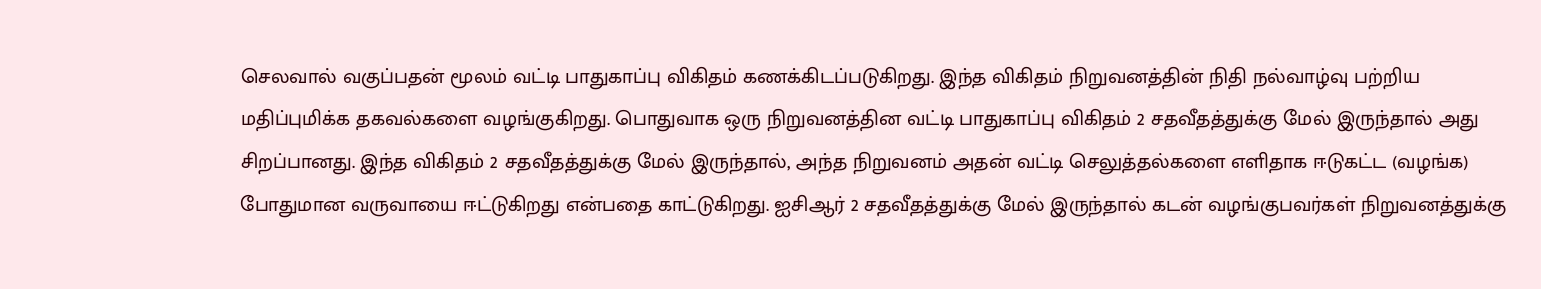செலவால் வகுப்பதன் மூலம் வட்டி பாதுகாப்பு விகிதம் கணக்கிடப்படுகிறது. இந்த விகிதம் நிறுவனத்தின் நிதி நல்வாழ்வு பற்றிய மதிப்புமிக்க தகவல்களை வழங்குகிறது. பொதுவாக ஒரு நிறுவனத்தின வட்டி பாதுகாப்பு விகிதம் 2 சதவீதத்துக்கு மேல் இருந்தால் அது சிறப்பானது. இந்த விகிதம் 2 சதவீதத்துக்கு மேல் இருந்தால், அந்த நிறுவனம் அதன் வட்டி செலுத்தல்களை எளிதாக ஈடுகட்ட (வழங்க) போதுமான வருவாயை ஈட்டுகிறது என்பதை காட்டுகிறது. ஐசிஆர் 2 சதவீதத்துக்கு மேல் இருந்தால் கடன் வழங்குபவர்கள் நிறுவனத்துக்கு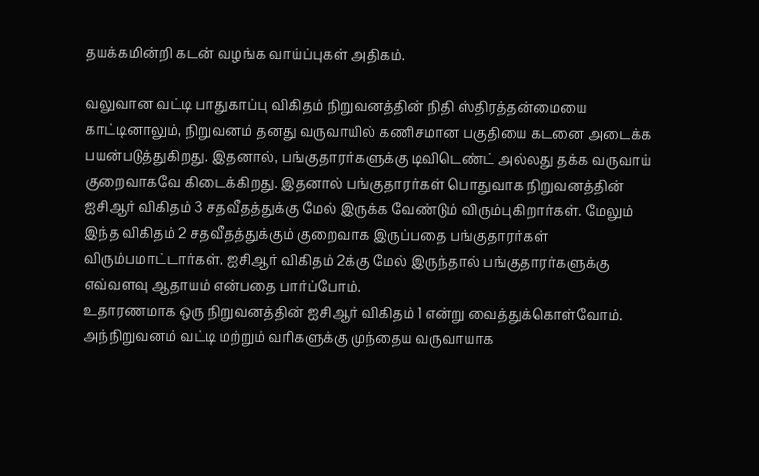தயக்கமின்றி கடன் வழங்க வாய்ப்புகள் அதிகம்.

வலுவான வட்டி பாதுகாப்பு விகிதம் நிறுவனத்தின் நிதி ஸ்திரத்தன்மையை காட்டினாலும், நிறுவனம் தனது வருவாயில் கணிசமான பகுதியை கடனை அடைக்க பயன்படுத்துகிறது. இதனால், பங்குதாரர்களுக்கு டிவிடெண்ட் அல்லது தக்க வருவாய் குறைவாகவே கிடைக்கிறது. இதனால் பங்குதாரர்கள் பொதுவாக நிறுவனத்தின் ஐசிஆர் விகிதம் 3 சதவீதத்துக்கு மேல் இருக்க வேண்டும் விரும்புகிறார்கள். மேலும் இந்த விகிதம் 2 சதவீதத்துக்கும் குறைவாக இருப்பதை பங்குதாரர்கள் விரும்பமாட்டார்கள். ஐசிஆர் விகிதம் 2க்கு மேல் இருந்தால் பங்குதாரர்களுக்கு எவ்வளவு ஆதாயம் என்பதை பார்ப்போம்.
உதாரணமாக ஒரு நிறுவனத்தின் ஐசிஆர் விகிதம் 1 என்று வைத்துக்கொள்வோம். அந்நிறுவனம் வட்டி மற்றும் வரிகளுக்கு முந்தைய வருவாயாக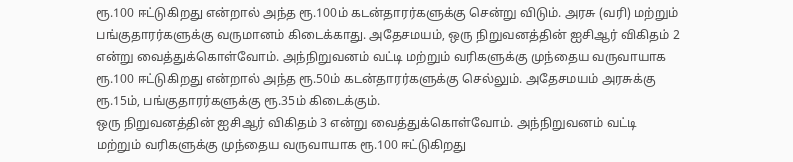ரூ.100 ஈட்டுகிறது என்றால் அந்த ரூ.100ம் கடன்தாரர்களுக்கு சென்று விடும். அரசு (வரி) மற்றும் பங்குதாரர்களுக்கு வருமானம் கிடைக்காது. அதேசமயம், ஒரு நிறுவனத்தின் ஐசிஆர் விகிதம் 2 என்று வைத்துக்கொள்வோம். அந்நிறுவனம் வட்டி மற்றும் வரிகளுக்கு முந்தைய வருவாயாக ரூ.100 ஈட்டுகிறது என்றால் அந்த ரூ.50ம் கடன்தாரர்களுக்கு செல்லும். அதேசமயம் அரசுக்கு ரூ.15ம், பங்குதாரர்களுக்கு ரூ.35ம் கிடைக்கும்.
ஒரு நிறுவனத்தின் ஐசிஆர் விகிதம் 3 என்று வைத்துக்கொள்வோம். அந்நிறுவனம் வட்டி மற்றும் வரிகளுக்கு முந்தைய வருவாயாக ரூ.100 ஈட்டுகிறது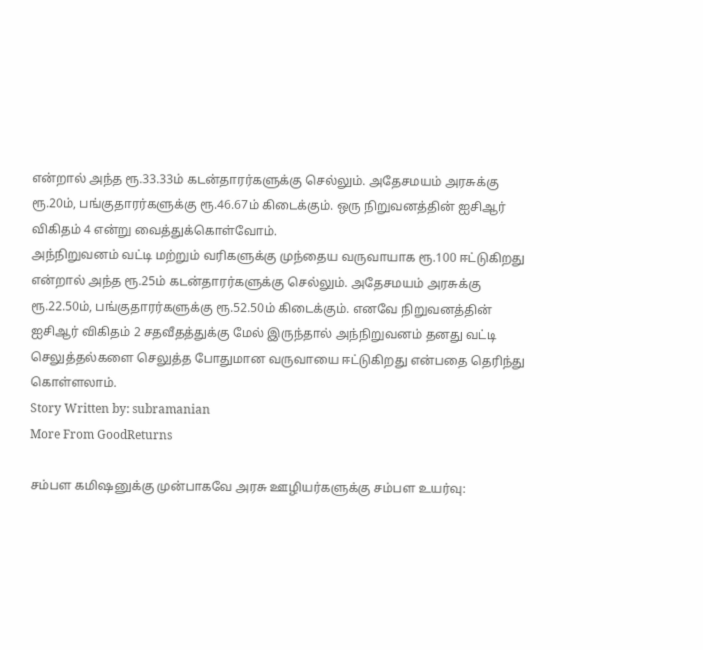என்றால் அந்த ரூ.33.33ம் கடன்தாரர்களுக்கு செல்லும். அதேசமயம் அரசுக்கு ரூ.20ம், பங்குதாரர்களுக்கு ரூ.46.67ம் கிடைக்கும். ஒரு நிறுவனத்தின் ஐசிஆர் விகிதம் 4 என்று வைத்துக்கொள்வோம்.
அந்நிறுவனம் வட்டி மற்றும் வரிகளுக்கு முந்தைய வருவாயாக ரூ.100 ஈட்டுகிறது என்றால் அந்த ரூ.25ம் கடன்தாரர்களுக்கு செல்லும். அதேசமயம் அரசுக்கு ரூ.22.50ம், பங்குதாரர்களுக்கு ரூ.52.50ம் கிடைக்கும். எனவே நிறுவனத்தின் ஐசிஆர் விகிதம் 2 சதவீதத்துக்கு மேல் இருந்தால் அந்நிறுவனம் தனது வட்டி செலுத்தல்களை செலுத்த போதுமான வருவாயை ஈட்டுகிறது என்பதை தெரிந்து கொள்ளலாம்.
Story Written by: subramanian
More From GoodReturns

சம்பள கமிஷனுக்கு முன்பாகவே அரசு ஊழியர்களுக்கு சம்பள உயர்வு: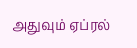அதுவும் ஏப்ரல்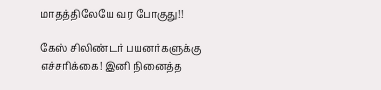மாதத்திலேயே வர போகுது!!

கேஸ் சிலிண்டர் பயனர்களுக்கு எச்சரிக்கை! இனி நினைத்த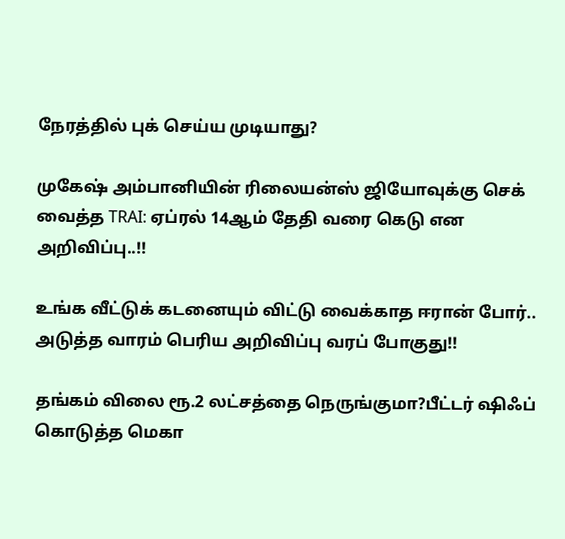நேரத்தில் புக் செய்ய முடியாது?

முகேஷ் அம்பானியின் ரிலையன்ஸ் ஜியோவுக்கு செக் வைத்த TRAI: ஏப்ரல் 14ஆம் தேதி வரை கெடு என அறிவிப்பு..!!

உங்க வீட்டுக் கடனையும் விட்டு வைக்காத ஈரான் போர்.. அடுத்த வாரம் பெரிய அறிவிப்பு வரப் போகுது!!

தங்கம் விலை ரூ.2 லட்சத்தை நெருங்குமா?பீட்டர் ஷிஃப் கொடுத்த மெகா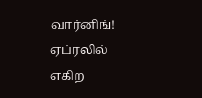வார்னிங்! ஏப்ரலில் எகிற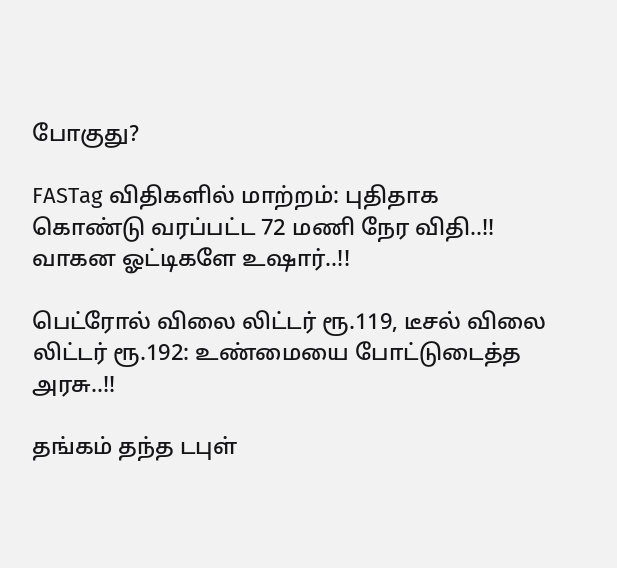போகுது?

FASTag விதிகளில் மாற்றம்: புதிதாக கொண்டு வரப்பட்ட 72 மணி நேர விதி..!! வாகன ஓட்டிகளே உஷார்..!!

பெட்ரோல் விலை லிட்டர் ரூ.119, டீசல் விலை லிட்டர் ரூ.192: உண்மையை போட்டுடைத்த அரசு..!!

தங்கம் தந்த டபுள்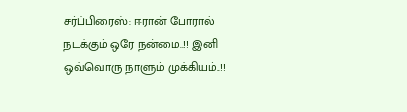சர்ப்பிரைஸ்: ஈரான் போரால் நடக்கும் ஒரே நன்மை..!! இனி ஒவ்வொரு நாளும் முக்கியம்..!!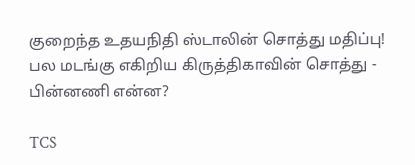குறைந்த உதயநிதி ஸ்டாலின் சொத்து மதிப்பு! பல மடங்கு எகிறிய கிருத்திகாவின் சொத்து - பின்னணி என்ன?

TCS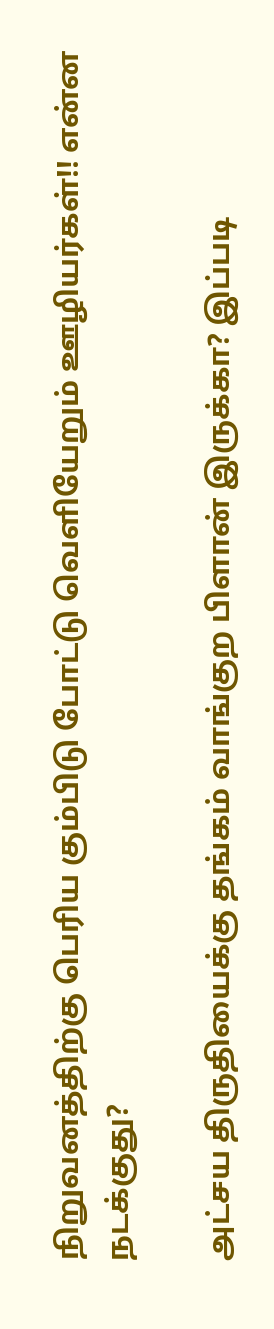நிறுவனத்திற்கு பெரிய கும்பிடு போட்டு வெளியேறும் ஊழியர்கள்!! என்ன நடக்குது?

அட்சய திருதியைக்கு தங்கம் வாங்குற பிளான் இருக்கா? இப்படி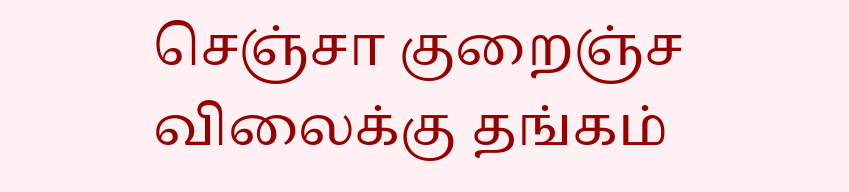செஞ்சா குறைஞ்ச விலைக்கு தங்கம்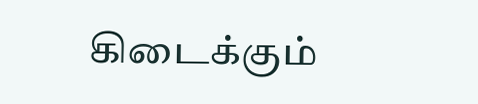கிடைக்கும்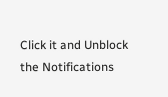Click it and Unblock the Notifications